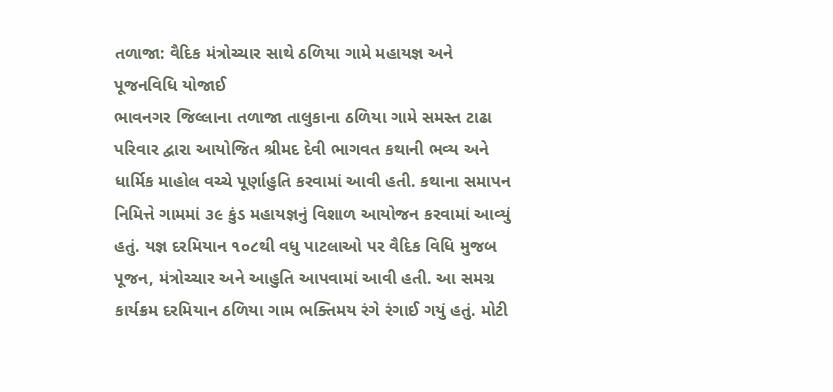તળાજા: વૈદિક મંત્રોચ્ચાર સાથે ઠળિયા ગામે મહાયજ્ઞ અને પૂજનવિધિ યોજાઈ
ભાવનગર જિલ્લાના તળાજા તાલુકાના ઠળિયા ગામે સમસ્ત ટાઢા પરિવાર દ્વારા આયોજિત શ્રીમદ દેવી ભાગવત કથાની ભવ્ય અને ધાર્મિક માહોલ વચ્ચે પૂર્ણાહુતિ કરવામાં આવી હતી. કથાના સમાપન નિમિત્તે ગામમાં ૩૯ કુંડ મહાયજ્ઞનું વિશાળ આયોજન કરવામાં આવ્યું હતું. યજ્ઞ દરમિયાન ૧૦૮થી વધુ પાટલાઓ પર વૈદિક વિધિ મુજબ પૂજન, મંત્રોચ્ચાર અને આહુતિ આપવામાં આવી હતી. આ સમગ્ર કાર્યક્રમ દરમિયાન ઠળિયા ગામ ભક્તિમય રંગે રંગાઈ ગયું હતું. મોટી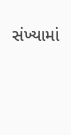સંખ્યામાં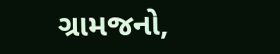ગ્રામજનો,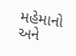મહેમાનો અને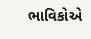ભાવિકોએ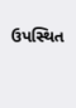ઉપસ્થિત